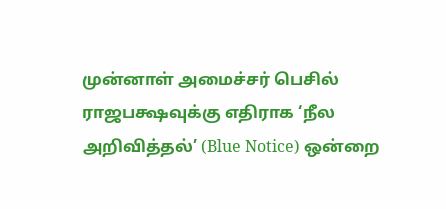முன்னாள் அமைச்சர் பெசில் ராஜபக்ஷவுக்கு எதிராக ‘நீல அறிவித்தல்’ (Blue Notice) ஒன்றை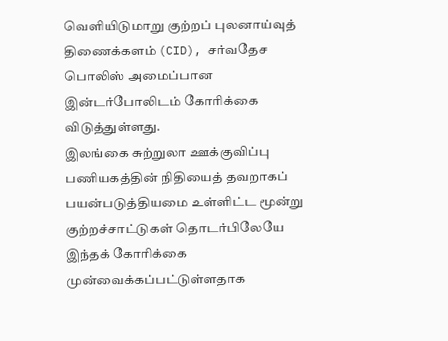வெளியிடுமாறு குற்றப் புலனாய்வுத் திணைக்களம் (CID), சர்வதேச பொலிஸ் அமைப்பான இன்டர்போலிடம் கோரிக்கை விடுத்துள்ளது.
இலங்கை சுற்றுலா ஊக்குவிப்பு பணியகத்தின் நிதியைத் தவறாகப் பயன்படுத்தியமை உள்ளிட்ட மூன்று குற்றச்சாட்டுகள் தொடர்பிலேயே இந்தக் கோரிக்கை முன்வைக்கப்பட்டுள்ளதாக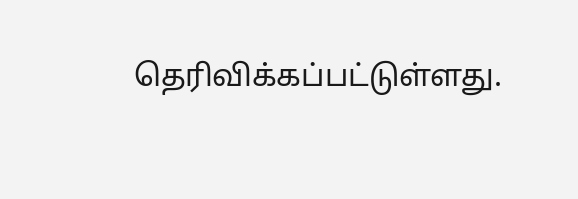தெரிவிக்கப்பட்டுள்ளது.